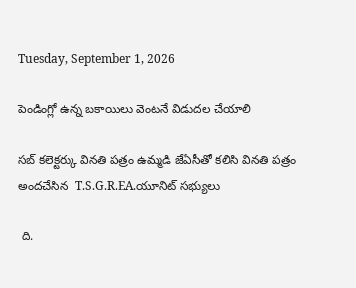Tuesday, September 1, 2026

పెండింగ్లో ఉన్న బకాయిలు వెంటనే విడుదల చేయాలి

సబ్ కలెక్టర్కు వినతి పత్రం ఉమ్మడి జేఏసీతో కలిసి వినతి పత్రం అందచేసిన  T.S.G.R.EA.యూనిట్ సభ్యులు

 ది.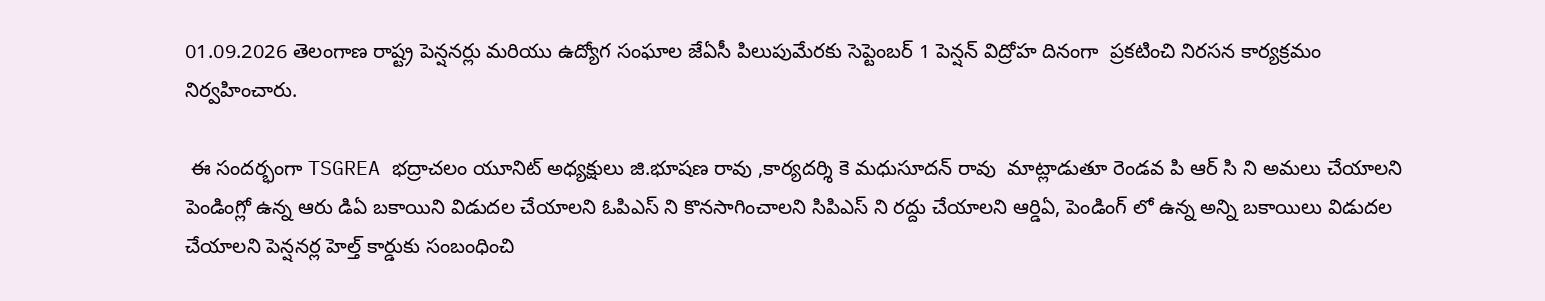01.09.2026 తెలంగాణ రాష్ట్ర పెన్షనర్లు మరియు ఉద్యోగ సంఘాల జేఏసీ పిలుపుమేరకు సెప్టెంబర్ 1 పెన్షన్ విద్రోహ దినంగా  ప్రకటించి నిరసన కార్యక్రమం నిర్వహించారు.

 ఈ సందర్భంగా TSGREA భద్రాచలం యూనిట్ అధ్యక్షులు జి.భూషణ రావు ,కార్యదర్శి కె మధుసూదన్ రావు  మాట్లాడుతూ రెండవ పి ఆర్ సి ని అమలు చేయాలని పెండింగ్లో ఉన్న ఆరు డిఏ బకాయిని విడుదల చేయాలని ఓపిఎస్ ని కొనసాగించాలని సిపిఎస్ ని రద్దు చేయాలని ఆర్డిఏ, పెండింగ్ లో ఉన్న అన్ని బకాయిలు విడుదల చేయాలని పెన్షనర్ల హెల్త్ కార్డుకు సంబంధించి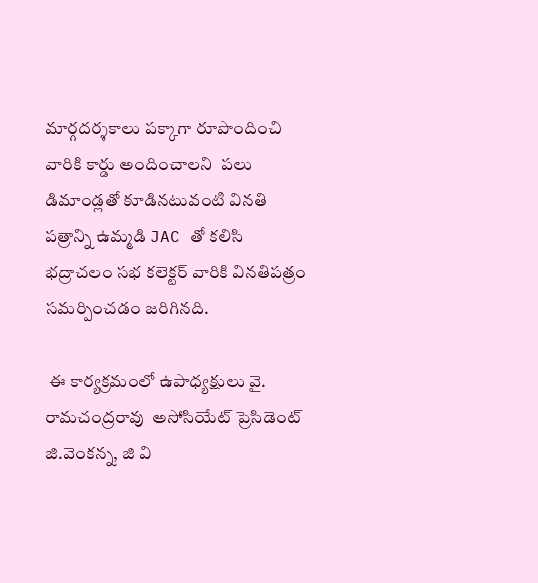మార్గదర్శకాలు పక్కాగా రూపొందించి వారికి కార్డు అందించాలని  పలు డిమాండ్లతో కూడినటువంటి వినతి పత్రాన్ని ఉమ్మడి JAC తో కలిసి భద్రాచలం సభ కలెక్టర్ వారికి వినతిపత్రం సమర్పించడం జరిగినది.

 ఈ కార్యక్రమంలో ఉపాధ్యక్షులు వై. రామచంద్రరావు  అసోసియేట్ ప్రెసిడెంట్ జి.వెంకన్న, జి వి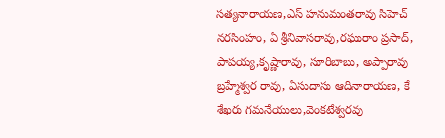సత్యనారాయణ,ఎస్ హనుమంతరావు సిహెచ్  నరసింహం, ఏ శ్రీనివాసరావు,రఘురాం ప్రసాద్, పాపయ్య,కృష్ణారావు, సూరిబాబు, అప్పారావు బ్రహ్మేశ్వర రావు, ఏసుదాసు ఆదినారాయణ, కే శేఖరు గమనేయులు,వెంకటేశ్వరవు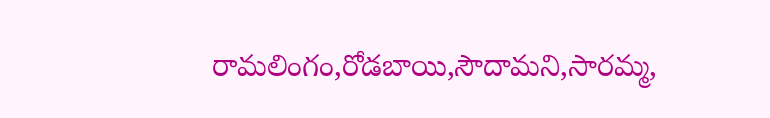రామలింగం,రోడబాయి,సౌదామని,సారమ్మ,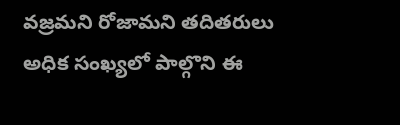వజ్రమని రోజామని తదితరులు అధిక సంఖ్యలో పాల్గొని ఈ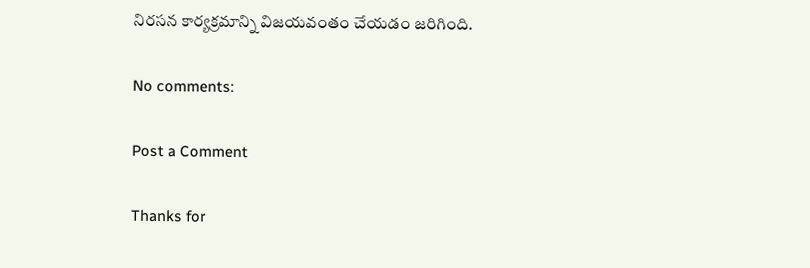నిరసన కార్యక్రమాన్ని విజయవంతం చేయడం జరిగింది.

No comments:

Post a Comment

Thanks for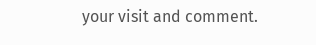your visit and comment.